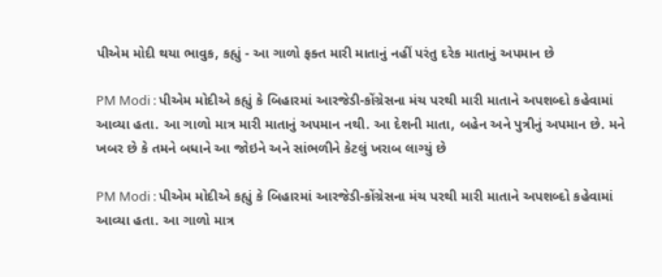પીએમ મોદી થયા ભાવુક, કહ્યું - આ ગાળો ફક્ત મારી માતાનું નહીં પરંતુ દરેક માતાનું અપમાન છે

PM Modi : પીએમ મોદીએ કહ્યું કે બિહારમાં આરજેડી-કોંગ્રેસના મંચ પરથી મારી માતાને અપશબ્દો કહેવામાં આવ્યા હતા. આ ગાળો માત્ર મારી માતાનું અપમાન નથી. આ દેશની માતા, બહેન અને પુત્રીનું અપમાન છે. મને ખબર છે કે તમને બધાને આ જોઇને અને સાંભળીને કેટલું ખરાબ લાગ્યું છે

PM Modi : પીએમ મોદીએ કહ્યું કે બિહારમાં આરજેડી-કોંગ્રેસના મંચ પરથી મારી માતાને અપશબ્દો કહેવામાં આવ્યા હતા. આ ગાળો માત્ર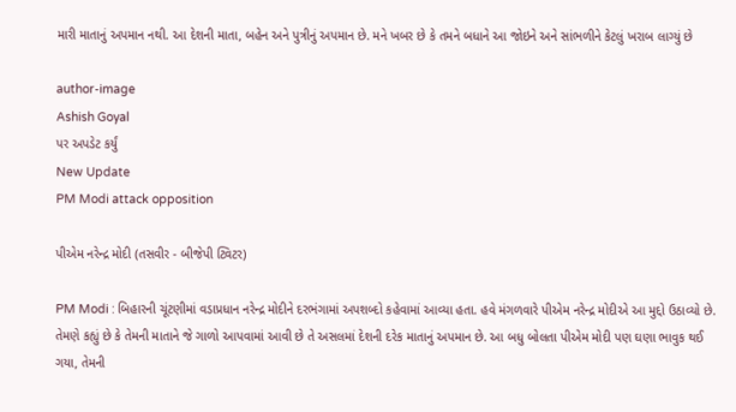મારી માતાનું અપમાન નથી. આ દેશની માતા, બહેન અને પુત્રીનું અપમાન છે. મને ખબર છે કે તમને બધાને આ જોઇને અને સાંભળીને કેટલું ખરાબ લાગ્યું છે

author-image
Ashish Goyal
પર અપડેટ કર્યું
New Update
PM Modi attack opposition

પીએમ નરેન્દ્ર મોદી (તસવીર - બીજેપી ટ્વિટર)

PM Modi : બિહારની ચૂંટણીમાં વડાપ્રધાન નરેન્દ્ર મોદીને દરભંગામાં અપશબ્દો કહેવામાં આવ્યા હતા. હવે મંગળવારે પીએમ નરેન્દ્ર મોદીએ આ મુદ્દો ઉઠાવ્યો છે. તેમણે કહ્યું છે કે તેમની માતાને જે ગાળો આપવામાં આવી છે તે અસલમાં દેશની દરેક માતાનું અપમાન છે. આ બધુ બોલતા પીએમ મોદી પણ ઘણા ભાવુક થઈ ગયા, તેમની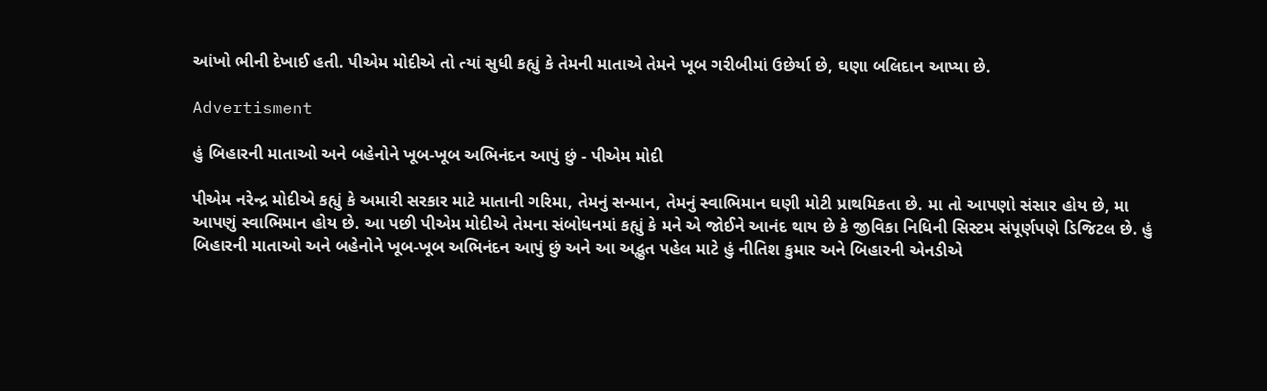આંખો ભીની દેખાઈ હતી. પીએમ મોદીએ તો ત્યાં સુધી કહ્યું કે તેમની માતાએ તેમને ખૂબ ગરીબીમાં ઉછેર્યા છે, ઘણા બલિદાન આપ્યા છે.

Advertisment

હું બિહારની માતાઓ અને બહેનોને ખૂબ-ખૂબ અભિનંદન આપું છું - પીએમ મોદી

પીએમ નરેન્દ્ર મોદીએ કહ્યું કે અમારી સરકાર માટે માતાની ગરિમા, તેમનું સન્માન, તેમનું સ્વાભિમાન ઘણી મોટી પ્રાથમિકતા છે. મા તો આપણો સંસાર હોય છે, મા આપણું સ્વાભિમાન હોય છે. આ પછી પીએમ મોદીએ તેમના સંબોધનમાં કહ્યું કે મને એ જોઈને આનંદ થાય છે કે જીવિકા નિધિની સિસ્ટમ સંપૂર્ણપણે ડિજિટલ છે. હું બિહારની માતાઓ અને બહેનોને ખૂબ-ખૂબ અભિનંદન આપું છું અને આ અદ્ભુત પહેલ માટે હું નીતિશ કુમાર અને બિહારની એનડીએ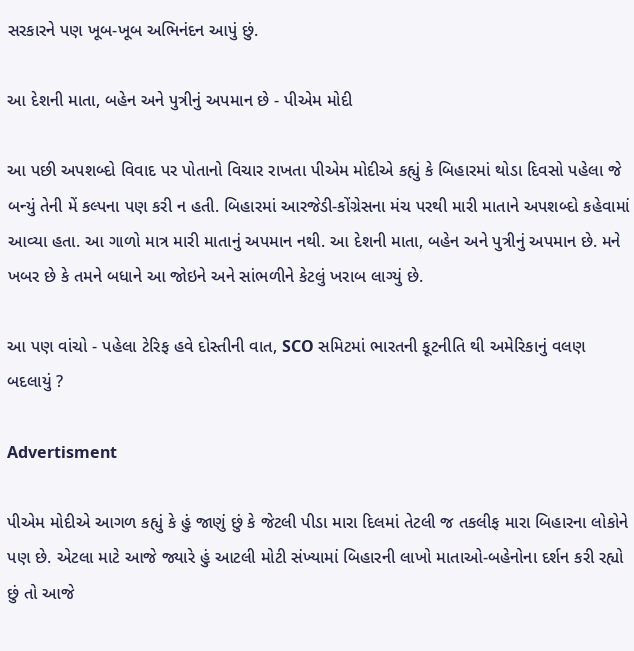સરકારને પણ ખૂબ-ખૂબ અભિનંદન આપું છું.

આ દેશની માતા, બહેન અને પુત્રીનું અપમાન છે - પીએમ મોદી

આ પછી અપશબ્દો વિવાદ પર પોતાનો વિચાર રાખતા પીએમ મોદીએ કહ્યું કે બિહારમાં થોડા દિવસો પહેલા જે બન્યું તેની મેં કલ્પના પણ કરી ન હતી. બિહારમાં આરજેડી-કોંગ્રેસના મંચ પરથી મારી માતાને અપશબ્દો કહેવામાં આવ્યા હતા. આ ગાળો માત્ર મારી માતાનું અપમાન નથી. આ દેશની માતા, બહેન અને પુત્રીનું અપમાન છે. મને ખબર છે કે તમને બધાને આ જોઇને અને સાંભળીને કેટલું ખરાબ લાગ્યું છે.

આ પણ વાંચો - પહેલા ટેરિફ હવે દોસ્તીની વાત, SCO સમિટમાં ભારતની કૂટનીતિ થી અમેરિકાનું વલણ બદલાયું ?

Advertisment

પીએમ મોદીએ આગળ કહ્યું કે હું જાણું છું કે જેટલી પીડા મારા દિલમાં તેટલી જ તકલીફ મારા બિહારના લોકોને પણ છે. એટલા માટે આજે જ્યારે હું આટલી મોટી સંખ્યામાં બિહારની લાખો માતાઓ-બહેનોના દર્શન કરી રહ્યો છું તો આજે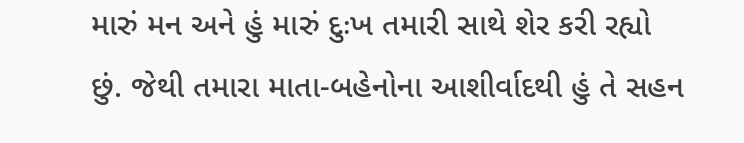મારું મન અને હું મારું દુઃખ તમારી સાથે શેર કરી રહ્યો છું. જેથી તમારા માતા-બહેનોના આશીર્વાદથી હું તે સહન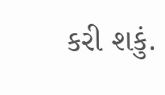કરી શકું.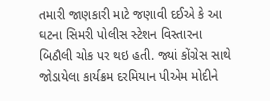તમારી જાણકારી માટે જણાવી દઈએ કે આ ઘટના સિમરી પોલીસ સ્ટેશન વિસ્તારના બિઠૌલી ચોક પર થઇ હતી. જ્યાં કોંગ્રેસ સાથે જોડાયેલા કાર્યક્રમ દરમિયાન પીએમ મોદીને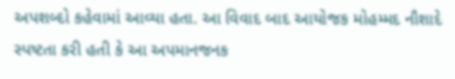અપશબ્દો કહેવામાં આવ્યા હતા. આ વિવાદ બાદ આયોજક મોહમ્મદ નૌશાદે સ્પષ્ટતા કરી હતી કે આ અપમાનજનક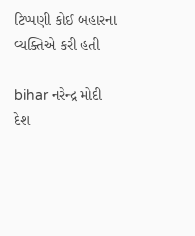ટિપ્પણી કોઈ બહારના વ્યક્તિએ કરી હતી

bihar નરેન્દ્ર મોદી દેશ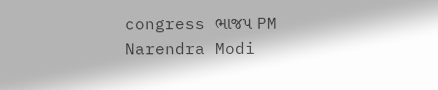congress ભાજપ PM Narendra Modi